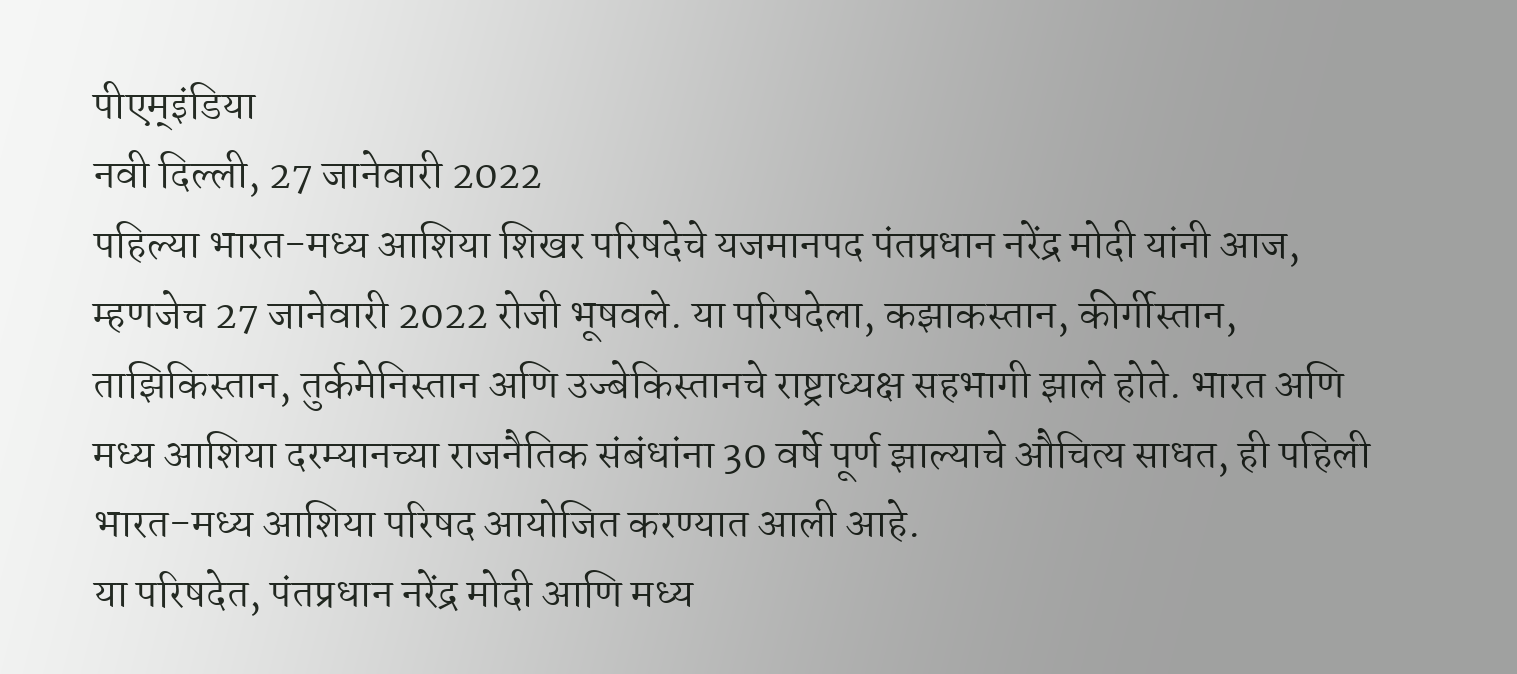पीएम्इंडिया
नवी दिल्ली, 27 जानेवारी 2022
पहिल्या भारत-मध्य आशिया शिखर परिषदेचे यजमानपद पंतप्रधान नरेंद्र मोदी यांनी आज, म्हणजेच 27 जानेवारी 2022 रोजी भूषवले. या परिषदेला, कझाकस्तान, कीर्गीस्तान, ताझिकिस्तान, तुर्कमेनिस्तान अणि उज्बेकिस्तानचे राष्ट्राध्यक्ष सहभागी झाले होते. भारत अणि मध्य आशिया दरम्यानच्या राजनैतिक संबंधांना 30 वर्षे पूर्ण झाल्याचे औचित्य साधत, ही पहिली भारत-मध्य आशिया परिषद आयोजित करण्यात आली आहे.
या परिषदेत, पंतप्रधान नरेंद्र मोदी आणि मध्य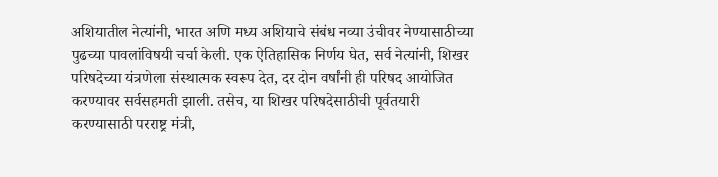अशियातील नेत्यांनी, भारत अणि मध्य अशियाचे संबंध नव्या उंचीवर नेण्यासाठीच्या पुढच्या पावलांविषयी चर्चा केली. एक ऐतिहासिक निर्णय घेत, सर्व नेत्यांनी, शिखर परिषदेच्या यंत्रणेला संस्थात्मक स्वरूप देत, दर दोन वर्षांनी ही परिषद आयोजित करण्यावर सर्वसहमती झाली. तसेच, या शिखर परिषदेसाठीची पूर्वतयारी करण्यासाठी परराष्ट्र मंत्री,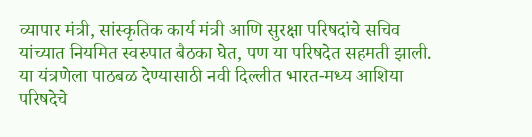व्यापार मंत्री, सांस्कृतिक कार्य मंत्री आणि सुरक्षा परिषदांचे सचिव यांच्यात नियमित स्वरुपात बैठका घेत, पण या परिषदेत सहमती झाली. या यंत्रणेला पाठबळ देण्यासाठी नवी दिल्लीत भारत-मध्य आशिया परिषदेचे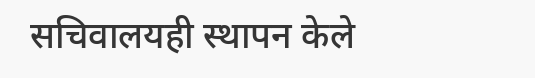सचिवालयही स्थापन केले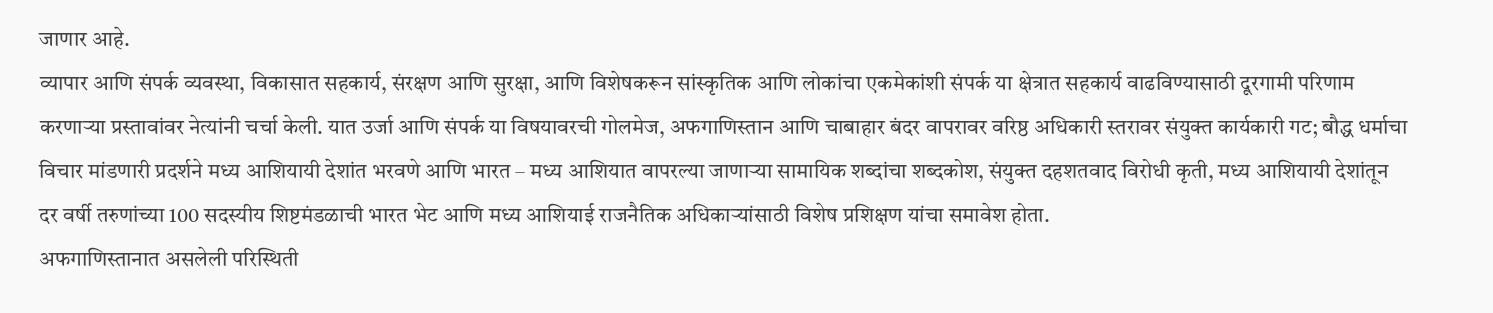जाणार आहे.
व्यापार आणि संपर्क व्यवस्था, विकासात सहकार्य, संरक्षण आणि सुरक्षा, आणि विशेषकरून सांस्कृतिक आणि लोकांचा एकमेकांशी संपर्क या क्षेत्रात सहकार्य वाढविण्यासाठी दूरगामी परिणाम करणाऱ्या प्रस्तावांवर नेत्यांनी चर्चा केली. यात उर्जा आणि संपर्क या विषयावरची गोलमेज, अफगाणिस्तान आणि चाबाहार बंदर वापरावर वरिष्ठ अधिकारी स्तरावर संयुक्त कार्यकारी गट; बौद्ध धर्माचा विचार मांडणारी प्रदर्शने मध्य आशियायी देशांत भरवणे आणि भारत – मध्य आशियात वापरल्या जाणाऱ्या सामायिक शब्दांचा शब्दकोश, संयुक्त दहशतवाद विरोधी कृती, मध्य आशियायी देशांतून दर वर्षी तरुणांच्या 100 सदस्यीय शिष्टमंडळाची भारत भेट आणि मध्य आशियाई राजनैतिक अधिकाऱ्यांसाठी विशेष प्रशिक्षण यांचा समावेश होता.
अफगाणिस्तानात असलेली परिस्थिती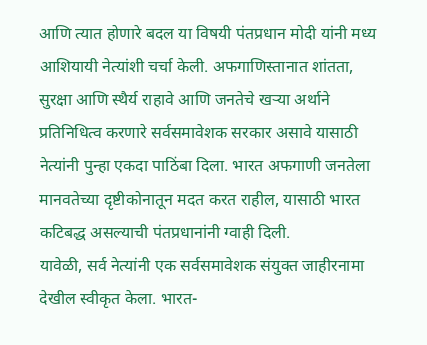आणि त्यात होणारे बदल या विषयी पंतप्रधान मोदी यांनी मध्य आशियायी नेत्यांशी चर्चा केली. अफगाणिस्तानात शांतता, सुरक्षा आणि स्थैर्य राहावे आणि जनतेचे खऱ्या अर्थाने प्रतिनिधित्व करणारे सर्वसमावेशक सरकार असावे यासाठी नेत्यांनी पुन्हा एकदा पाठिंबा दिला. भारत अफगाणी जनतेला मानवतेच्या दृष्टीकोनातून मदत करत राहील, यासाठी भारत कटिबद्ध असल्याची पंतप्रधानांनी ग्वाही दिली.
यावेळी, सर्व नेत्यांनी एक सर्वसमावेशक संयुक्त जाहीरनामा देखील स्वीकृत केला. भारत-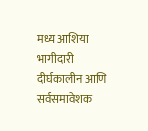मध्य आशिया भागीदारी दीर्घकालीन आणि सर्वसमावेशक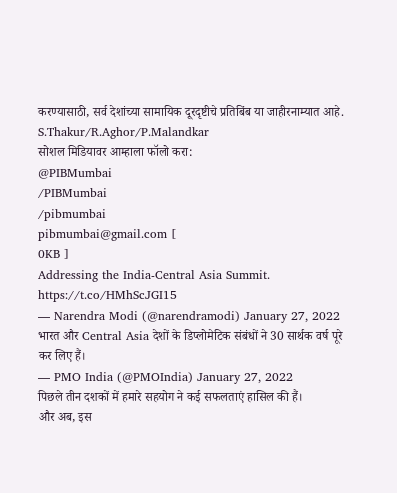करण्यासाठी, सर्व देशांच्या सामायिक दूरदृष्टीचे प्रतिबिंब या जाहीरनाम्यात आहे.
S.Thakur/R.Aghor/P.Malandkar
सोशल मिडियावर आम्हाला फॉलो करा:
@PIBMumbai
/PIBMumbai
/pibmumbai
pibmumbai@gmail.com [
0KB ]
Addressing the India-Central Asia Summit. https://t.co/HMhScJGI15
— Narendra Modi (@narendramodi) January 27, 2022
भारत और Central Asia देशों के डिप्लोमेटिक संबंधों ने 30 सार्थक वर्ष पूरे कर लिए हैं।
— PMO India (@PMOIndia) January 27, 2022
पिछले तीन दशकों में हमारे सहयोग ने कई सफलताएं हासिल की हैं।
और अब, इस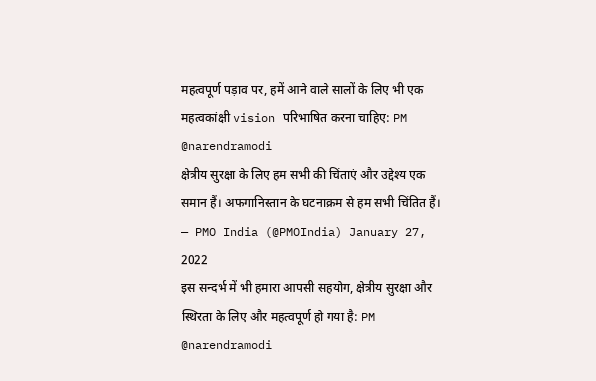महत्वपूर्ण पड़ाव पर, हमें आने वाले सालों के लिए भी एक महत्वकांक्षी vision परिभाषित करना चाहिए: PM @narendramodi
क्षेत्रीय सुरक्षा के लिए हम सभी की चिंताएं और उद्देश्य एक समान हैं। अफगानिस्तान के घटनाक्रम से हम सभी चिंतित हैं।
— PMO India (@PMOIndia) January 27, 2022
इस सन्दर्भ में भी हमारा आपसी सहयोग, क्षेत्रीय सुरक्षा और स्थिरता के लिए और महत्वपूर्ण हो गया है: PM @narendramodi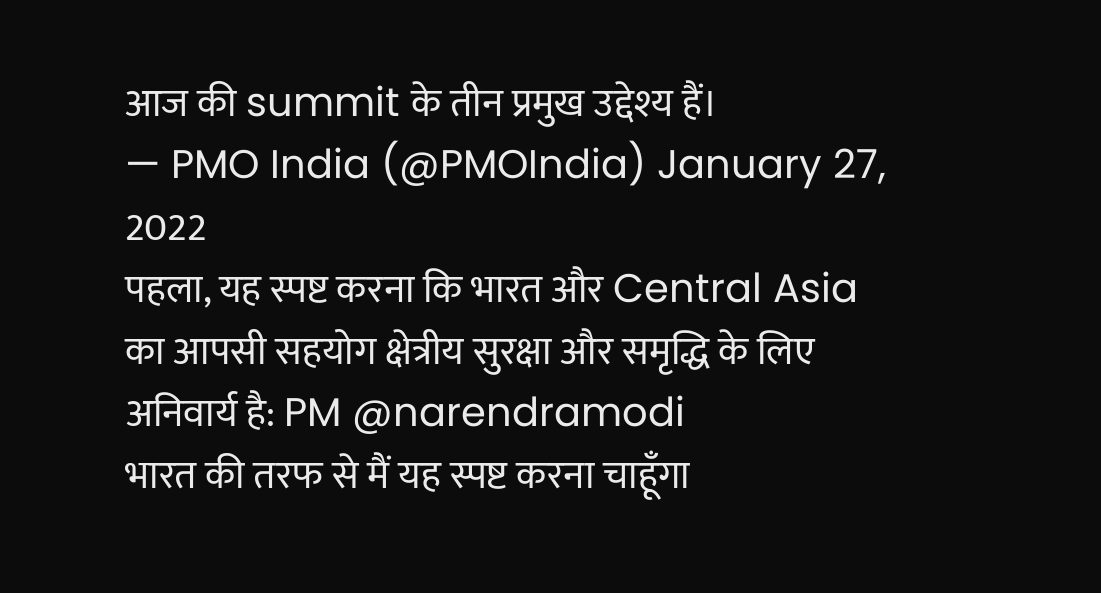आज की summit के तीन प्रमुख उद्देश्य हैं।
— PMO India (@PMOIndia) January 27, 2022
पहला, यह स्पष्ट करना कि भारत और Central Asia का आपसी सहयोग क्षेत्रीय सुरक्षा और समृद्धि के लिए अनिवार्य है: PM @narendramodi
भारत की तरफ से मैं यह स्पष्ट करना चाहूँगा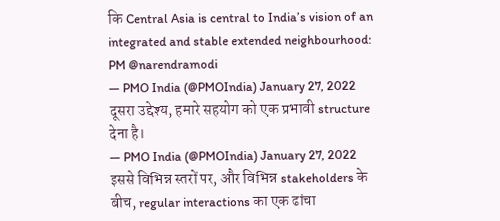कि Central Asia is central to India’s vision of an integrated and stable extended neighbourhood: PM @narendramodi
— PMO India (@PMOIndia) January 27, 2022
दूसरा उद्देश्य, हमारे सहयोग को एक प्रभावी structure देना है।
— PMO India (@PMOIndia) January 27, 2022
इससे विभिन्न स्तरों पर, और विभिन्न stakeholders के बीच, regular interactions का एक ढांचा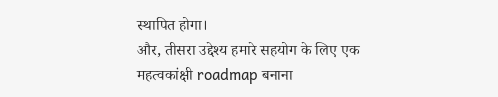स्थापित होगा।
और, तीसरा उद्देश्य हमारे सहयोग के लिए एक महत्वकांक्षी roadmap बनाना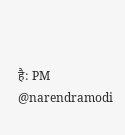है: PM @narendramodi